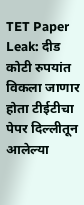TET Paper Leak: दीड कोटी रुपयांत विकला जाणार होता टीईटीचा पेपर दिल्लीतून आलेल्या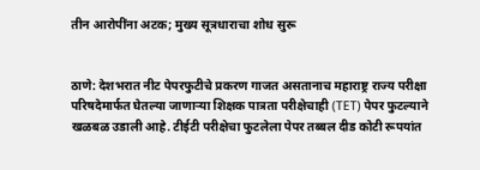तीन आरोपींना अटक; मुख्य सूत्रधाराचा शोध सुरू


ठाणे: देशभरात नीट पेपरफुटीचे प्रकरण गाजत असतानाच महाराष्ट्र राज्य परीक्षा परिषदेमार्फत घेतल्या जाणाऱ्या शिक्षक पात्रता परीक्षेचाही (TET) पेपर फुटल्याने खळबळ उडाली आहे. टीईटी परीक्षेचा फुटलेला पेपर तब्बल दीड कोटी रूपयांत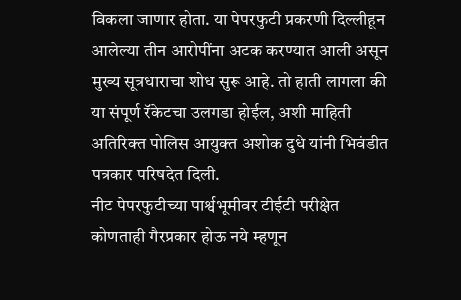विकला जाणार होता. या पेपरफुटी प्रकरणी दिल्लीहून आलेल्या तीन आरोपींना अटक करण्यात आली असून मुख्य सूत्रधाराचा शोध सुरू आहे. तो हाती लागला की या संपूर्ण रॅकेटचा उलगडा होईल, अशी माहिती अतिरिक्त पोलिस आयुक्त अशोक दुधे यांनी भिवंडीत पत्रकार परिषदेत दिली.
नीट पेपरफुटीच्या पार्श्वभूमीवर टीईटी परीक्षेत कोणताही गैरप्रकार होऊ नये म्हणून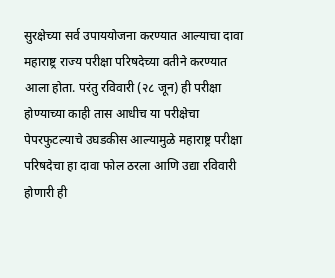सुरक्षेच्या सर्व उपाययोजना करण्यात आल्याचा दावा महाराष्ट्र राज्य परीक्षा परिषदेच्या वतीने करण्यात आला होता. परंतु रविवारी (२८ जून) ही परीक्षा होण्याच्या काही तास आधीच या परीक्षेचा पेपरफुटल्याचे उघडकीस आल्यामुळे महाराष्ट्र परीक्षा परिषदेचा हा दावा फोल ठरला आणि उद्या रविवारी होणारी ही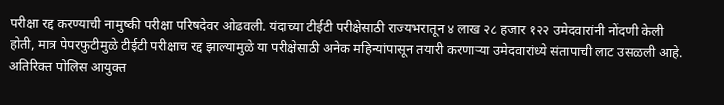परीक्षा रद्द करण्याची नामुष्की परीक्षा परिषदेवर ओढवली. यंदाच्या टीईटी परीक्षेसाठी राज्यभरातून ४ लाख २८ हजार १२२ उमेदवारांनी नोंदणी केली होती, मात्र पेपरफुटीमुळे टीईटी परीक्षाच रद्द झाल्यामुळे या परीक्षेसाठी अनेक महिन्यांपासून तयारी करणाऱ्या उमेदवारांध्ये संतापाची लाट उसळली आहे.
अतिरिक्त पोलिस आयुक्त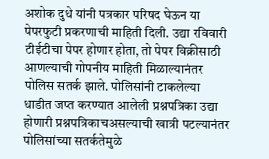अशोक दुधे यांनी पत्रकार परिषद घेऊन या पेपरफुटी प्रकरणाची माहिती दिली. उद्या रविवारी टीईटीचा पेपर होणार होता, तो पेपर विक्रीसाठी आणल्याची गोपनीय माहिती मिळाल्यानंतर पोलिस सतर्क झाले. पोलिसांनी टाकलेल्या धाडीत जप्त करण्यात आलेली प्रश्नपत्रिका उद्या होणारी प्रश्नपत्रिकाचअसल्याची खात्री पटल्यानंतर पोलिसांच्या सतर्कतेमुळे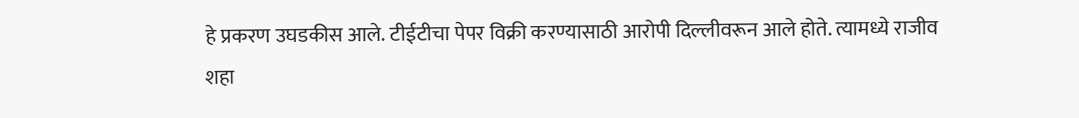हे प्रकरण उघडकीस आले. टीईटीचा पेपर विक्री करण्यासाठी आरोपी दिल्लीवरून आले होते. त्यामध्ये राजीव शहा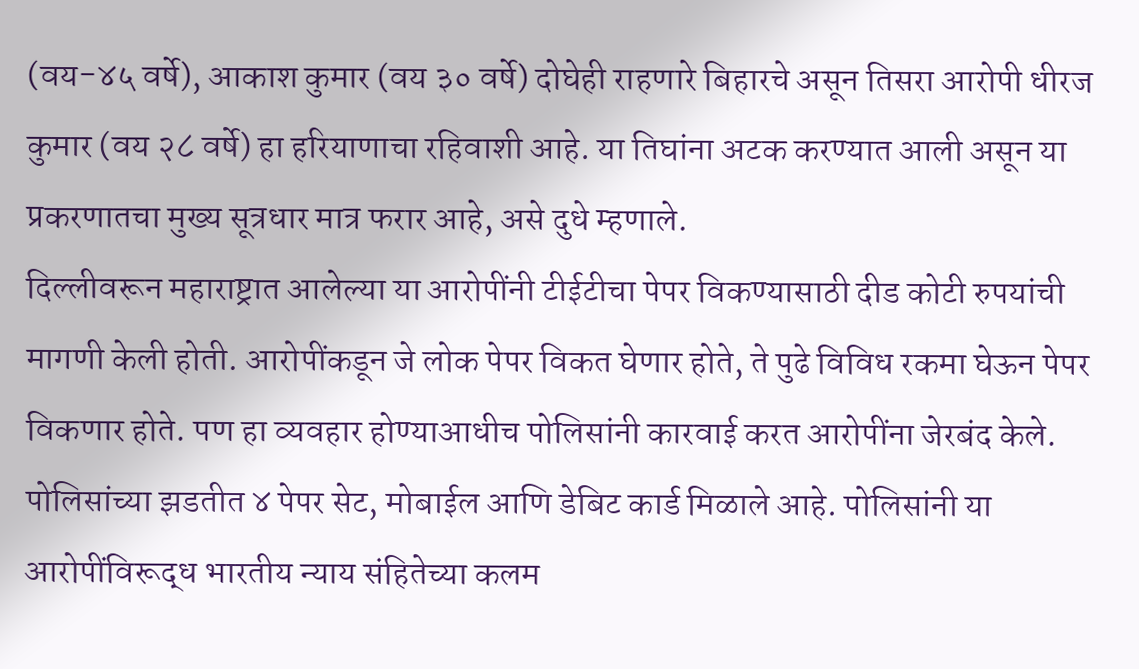(वय-४५ वर्षे), आकाश कुमार (वय ३० वर्षे) दोघेही राहणारे बिहारचे असून तिसरा आरोपी धीरज कुमार (वय २८ वर्षे) हा हरियाणाचा रहिवाशी आहे. या तिघांना अटक करण्यात आली असून या प्रकरणातचा मुख्य सूत्रधार मात्र फरार आहे, असे दुधे म्हणाले.
दिल्लीवरून महाराष्ट्रात आलेल्या या आरोपींनी टीईटीचा पेपर विकण्यासाठी दीड कोटी रुपयांची मागणी केली होती. आरोपींकडून जे लोक पेपर विकत घेणार होते, ते पुढे विविध रकमा घेऊन पेपर विकणार होते. पण हा व्यवहार होण्याआधीच पोलिसांनी कारवाई करत आरोपींना जेरबंद केले. पोलिसांच्या झडतीत ४ पेपर सेट, मोबाईल आणि डेबिट कार्ड मिळाले आहे. पोलिसांनी या आरोपींविरूद्ध भारतीय न्याय संहितेच्या कलम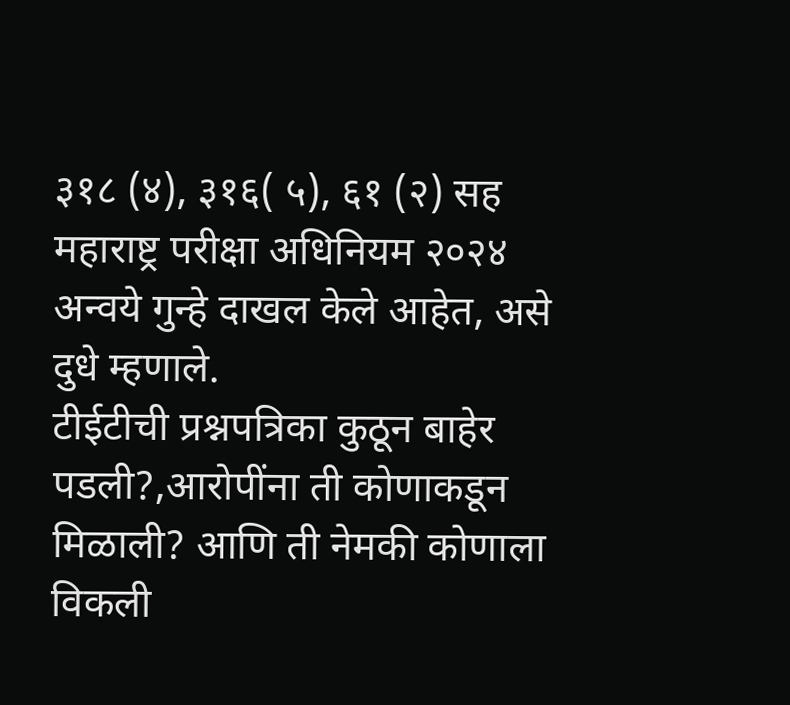३१८ (४), ३१६( ५), ६१ (२) सह महाराष्ट्र परीक्षा अधिनियम २०२४ अन्वये गुन्हे दाखल केले आहेत, असे दुधे म्हणाले.
टीईटीची प्रश्नपत्रिका कुठून बाहेर पडली?,आरोपींना ती कोणाकडून मिळाली? आणि ती नेमकी कोणाला विकली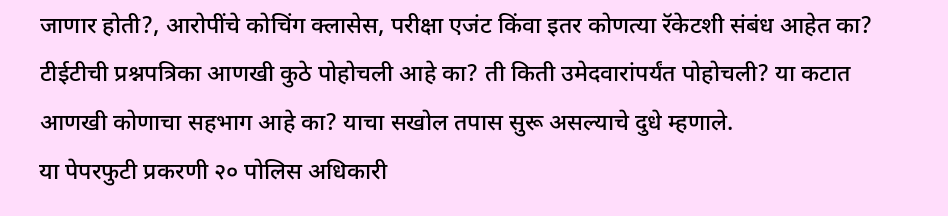जाणार होती?, आरोपींचे कोचिंग क्लासेस, परीक्षा एजंट किंवा इतर कोणत्या रॅकेटशी संबंध आहेत का? टीईटीची प्रश्नपत्रिका आणखी कुठे पोहोचली आहे का? ती किती उमेदवारांपर्यंत पोहोचली? या कटात आणखी कोणाचा सहभाग आहे का? याचा सखोल तपास सुरू असल्याचे दुधे म्हणाले.
या पेपरफुटी प्रकरणी २० पोलिस अधिकारी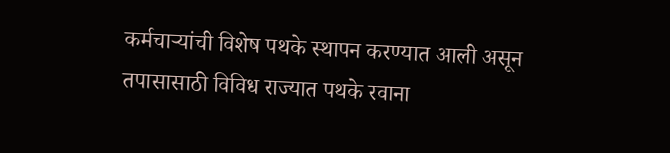कर्मचाऱ्यांची विशेष पथके स्थापन करण्यात आली असून तपासासाठी विविध राज्यात पथके रवाना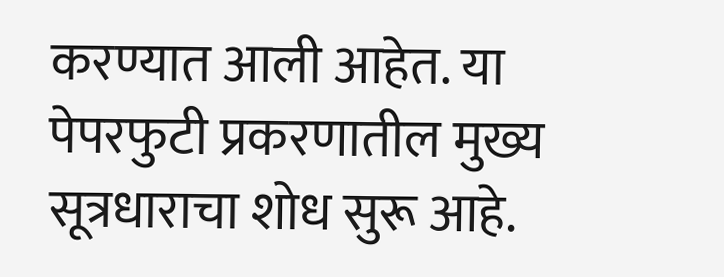करण्यात आली आहेत. या पेपरफुटी प्रकरणातील मुख्य सूत्रधाराचा शोध सुरू आहे.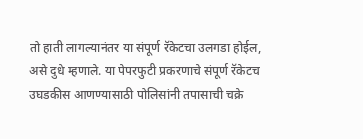तो हाती लागल्यानंतर या संपूर्ण रॅकेटचा उलगडा होईल, असे दुधे म्हणाले. या पेपरफुटी प्रकरणाचे संपूर्ण रॅकेटच उघडकीस आणण्यासाठी पोलिसांनी तपासाची चक्रे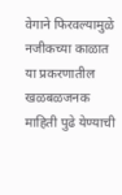वेगाने फिरवल्यामुळे नजीकच्या काळात या प्रकरणातील खळबळजनक माहिती पुढे येण्याची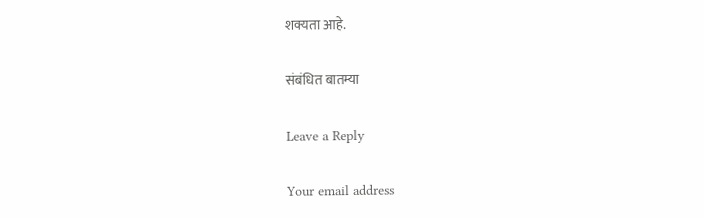शक्यता आहे.

संबंधित बातम्या

Leave a Reply

Your email address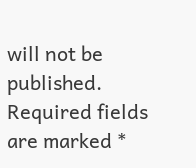will not be published. Required fields are marked *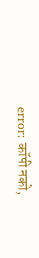error: कॉपी नको,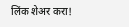लिंक शेअर करा!